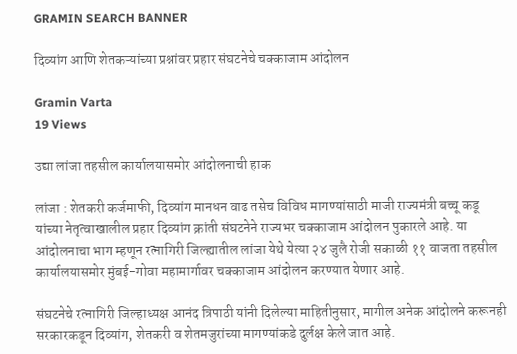GRAMIN SEARCH BANNER

दिव्यांग आणि शेतकऱ्यांच्या प्रश्नांवर प्रहार संघटनेचे चक्काजाम आंदोलन

Gramin Varta
19 Views

उद्या लांजा तहसील कार्यालयासमोर आंदोलनाची हाक

लांजा : शेतकरी कर्जमाफी, दिव्यांग मानधन वाढ तसेच विविध मागण्यांसाठी माजी राज्यमंत्री बच्चू कडू यांच्या नेतृत्वाखालील प्रहार दिव्यांग क्रांती संघटनेने राज्यभर चक्काजाम आंदोलन पुकारले आहे. या आंदोलनाचा भाग म्हणून रत्नागिरी जिल्ह्यातील लांजा येथे येत्या २४ जुलै रोजी सकाळी ११ वाजता तहसील कार्यालयासमोर मुंबई-गोवा महामार्गावर चक्काजाम आंदोलन करण्यात येणार आहे.

संघटनेचे रत्नागिरी जिल्हाध्यक्ष आनंद त्रिपाठी यांनी दिलेल्या माहितीनुसार, मागील अनेक आंदोलने करूनही सरकारकडून दिव्यांग, शेतकरी व शेतमजुरांच्या मागण्यांकडे दुर्लक्ष केले जात आहे.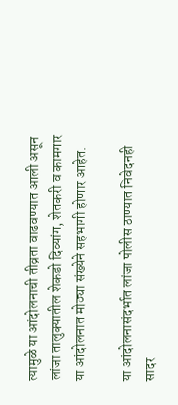त्यामुळे या आंदोलनाची तीव्रता वाढवण्यात आली असून लांजा तालुक्यातील शेकडो दिव्यांग, शेतकरी व कामगार या आंदोलनात मोठ्या संख्येने सहभागी होणार आहेत.

या आंदोलनासंदर्भात लांजा पोलीस ठाण्यात निवेदनही सादर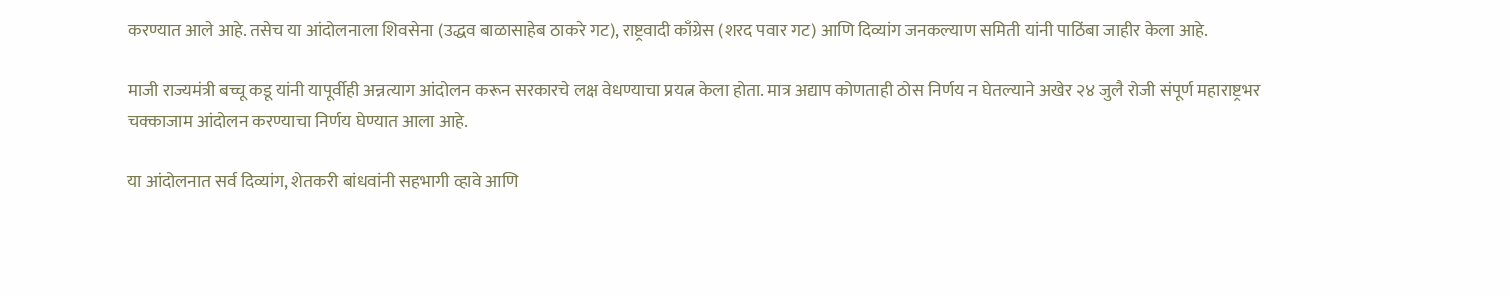करण्यात आले आहे. तसेच या आंदोलनाला शिवसेना (उद्धव बाळासाहेब ठाकरे गट), राष्ट्रवादी काँग्रेस (शरद पवार गट) आणि दिव्यांग जनकल्याण समिती यांनी पाठिंबा जाहीर केला आहे.

माजी राज्यमंत्री बच्चू कडू यांनी यापूर्वीही अन्नत्याग आंदोलन करून सरकारचे लक्ष वेधण्याचा प्रयत्न केला होता. मात्र अद्याप कोणताही ठोस निर्णय न घेतल्याने अखेर २४ जुलै रोजी संपूर्ण महाराष्ट्रभर चक्काजाम आंदोलन करण्याचा निर्णय घेण्यात आला आहे.

या आंदोलनात सर्व दिव्यांग, शेतकरी बांधवांनी सहभागी व्हावे आणि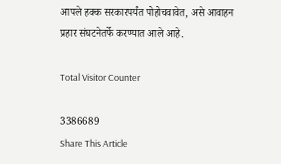आपले हक्क सरकारपर्यंत पोहोचवावेत, असे आवाहन प्रहार संघटनेतर्फे करण्यात आले आहे.

Total Visitor Counter

3386689
Share This Article